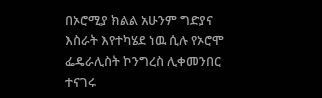በኦሮሚያ ክልል አሁንም ግድያና እስራት እየተካሄደ ነዉ ሲሉ የኦሮሞ ፌዴራሊስት ኮንግረስ ሊቀመንበር ተናገሩ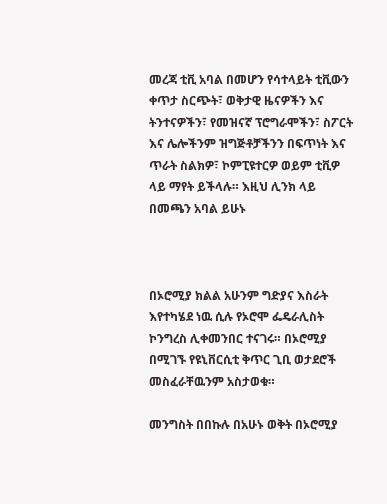መረጃ ቲቪ አባል በመሆን የሳተላይት ቲቪውን ቀጥታ ስርጭት፣ ወቅታዊ ዜናዎችን እና ትንተናዎችን፣ የመዝናኛ ፕሮግራሞችን፣ ስፖርት እና ሌሎችንም ዝግጅቶቻችንን በፍጥነት እና ጥራት ስልክዎ፣ ኮምፒዩተርዎ ወይም ቲቪዎ ላይ ማየት ይችላሉ። እዚህ ሊንክ ላይ በመጫን አባል ይሁኑ



በኦሮሚያ ክልል አሁንም ግድያና እስራት እየተካሄደ ነዉ ሲሉ የኦሮሞ ፌዴራሊስት ኮንግረስ ሊቀመንበር ተናገሩ። በኦሮሚያ በሚገኙ የዩኒቨርሲቲ ቅጥር ጊቢ ወታደሮች መስፈራቸዉንም አስታወቁ።

መንግስት በበኩሉ በአሁኑ ወቅት በኦሮሚያ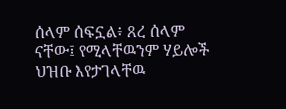ሰላም ሰፍኗል፥ ጸረ ሰላም ናቸው፤ የሚላቸዉንም ሃይሎች ህዝቡ እየታገላቸዉ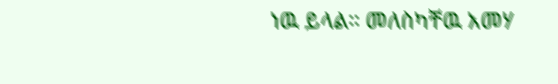ነዉ ይላል። መለስካቸዉ አመሃ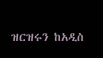ዝርዝሩን ከአዲስ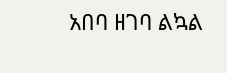አበባ ዘገባ ልኳል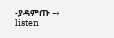-ያዳምጡ → listen